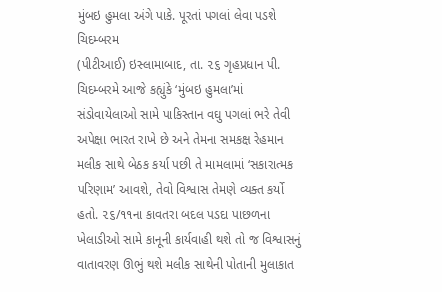મુંબઇ હુમલા અંગે પાકે. પૂરતાં પગલાં લેવા પડશે ચિદમ્બરમ
(પીટીઆઈ) ઇસ્લામાબાદ, તા. ૨૬ ગૃહપ્રધાન પી. ચિદમ્બરમે આજે કહ્યુંકે ‘મુંબઇ હુમલા’માં સંડોવાયેલાઓ સામે પાકિસ્તાન વઘુ પગલાં ભરે તેવી અપેક્ષા ભારત રાખે છે અને તેમના સમકક્ષ રેહમાન મલીક સાથે બેઠક કર્યા પછી તે મામલામાં ‘સકારાત્મક પરિણામ’ આવશે, તેવો વિશ્વાસ તેમણે વ્યક્ત કર્યો હતો. ૨૬/૧૧ના કાવતરા બદલ પડદા પાછળના ખેલાડીઓ સામે કાનૂની કાર્યવાહી થશે તો જ વિશ્વાસનું વાતાવરણ ઊભું થશે મલીક સાથેની પોતાની મુલાકાત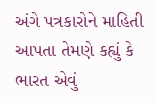અંગે પત્રકારોને માહિતી આપતા તેમણે કહ્યું કે ભારત એવું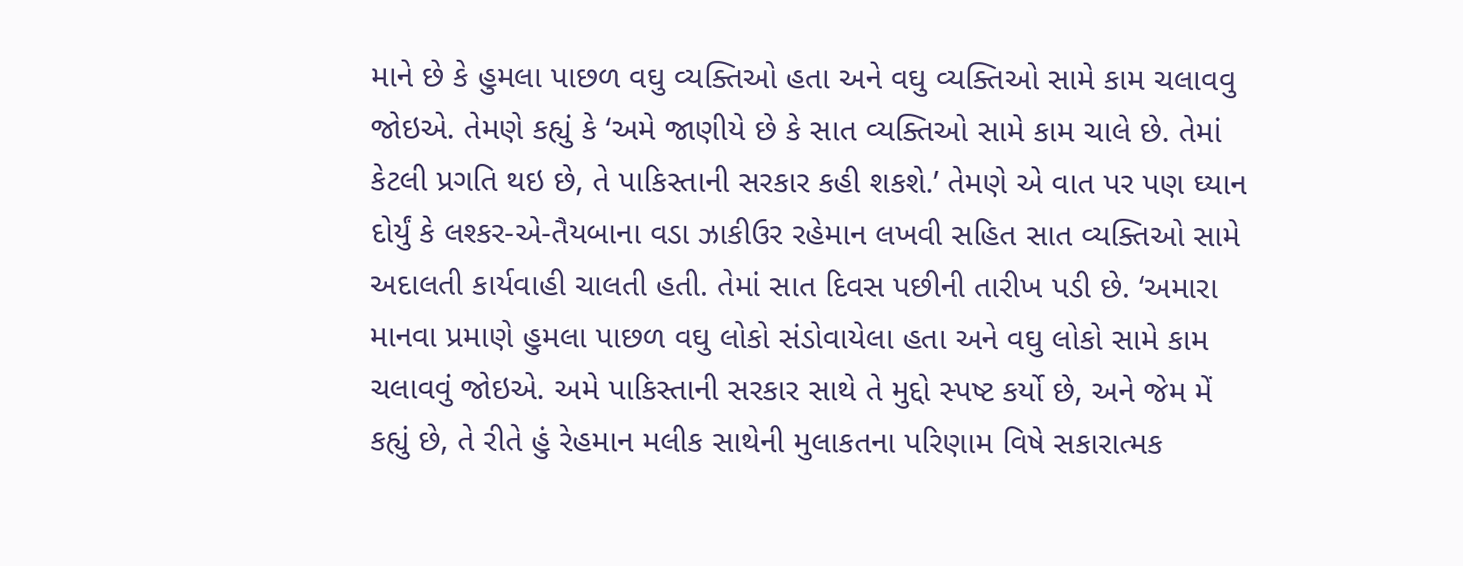માને છે કે હુમલા પાછળ વઘુ વ્યક્તિઓ હતા અને વઘુ વ્યક્તિઓ સામે કામ ચલાવવુ જોઇએ. તેમણે કહ્યું કે ‘અમે જાણીયે છે કે સાત વ્યક્તિઓ સામે કામ ચાલે છે. તેમાં કેટલી પ્રગતિ થઇ છે, તે પાકિસ્તાની સરકાર કહી શકશે.’ તેમણે એ વાત પર પણ ઘ્યાન દોર્યું કે લશ્કર-એ-તૈયબાના વડા ઝાકીઉર રહેમાન લખવી સહિત સાત વ્યક્તિઓ સામે અદાલતી કાર્યવાહી ચાલતી હતી. તેમાં સાત દિવસ પછીની તારીખ પડી છે. ‘અમારા માનવા પ્રમાણે હુમલા પાછળ વઘુ લોકો સંડોવાયેલા હતા અને વઘુ લોકો સામે કામ ચલાવવું જોઇએ. અમે પાકિસ્તાની સરકાર સાથે તે મુદ્દો સ્પષ્ટ કર્યો છે, અને જેમ મેં કહ્યું છે, તે રીતે હું રેહમાન મલીક સાથેની મુલાકતના પરિણામ વિષે સકારાત્મક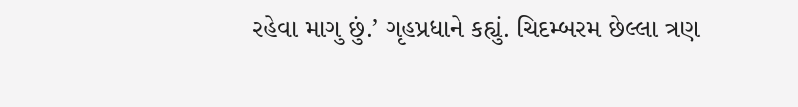રહેવા માગુ છું.’ ગૃહપ્રધાને કહ્યું. ચિદમ્બરમ છેલ્લા ત્રણ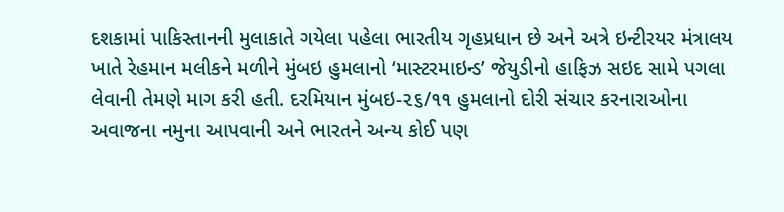દશકામાં પાકિસ્તાનની મુલાકાતે ગયેલા પહેલા ભારતીય ગૃહપ્રધાન છે અને અત્રે ઇન્ટીરયર મંત્રાલય ખાતે રેહમાન મલીકને મળીને મુંબઇ હુમલાનો ‘માસ્ટરમાઇન્ડ’ જેયુડીનો હાફિઝ સઇદ સામે પગલા લેવાની તેમણે માગ કરી હતી. દરમિયાન મુંબઇ-૨૬/૧૧ હુમલાનો દોરી સંચાર કરનારાઓના અવાજના નમુના આપવાની અને ભારતને અન્ય કોઈ પણ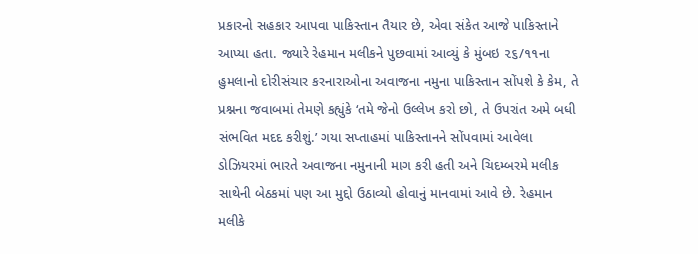પ્રકારનો સહકાર આપવા પાકિસ્તાન તૈયાર છે, એવા સંકેત આજે પાકિસ્તાને આપ્યા હતા. જ્યારે રેહમાન મલીકને પુછવામાં આવ્યું કે મુંબઇ ૨૬/૧૧ના હુમલાનો દોરીસંચાર કરનારાઓના અવાજના નમુના પાકિસ્તાન સોંપશે કે કેમ, તે પ્રશ્નના જવાબમાં તેમણે કહ્યુંકે ‘તમે જેનો ઉલ્લેખ કરો છો, તે ઉપરાંત અમે બધી સંભવિત મદદ કરીશું.’ ગયા સપ્તાહમાં પાકિસ્તાનને સોંપવામાં આવેલા ડોઝિયરમાં ભારતે અવાજના નમુનાની માગ કરી હતી અને ચિદમ્બરમે મલીક સાથેની બેઠકમાં પણ આ મુદ્દો ઉઠાવ્યો હોવાનું માનવામાં આવે છે. રેહમાન મલીકે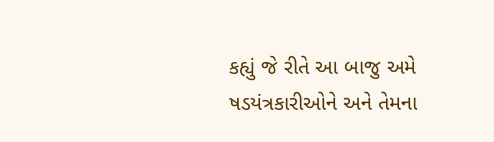કહ્યું જે રીતે આ બાજુ અમે ષડયંત્રકારીઓને અને તેમના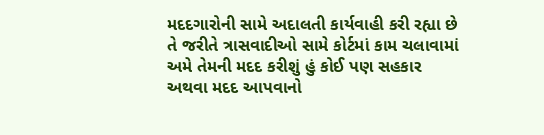મદદગારોની સામે અદાલતી કાર્યવાહી કરી રહ્યા છે તે જરીતે ત્રાસવાદીઓ સામે કોર્ટમાં કામ ચલાવામાં અમે તેમની મદદ કરીશું હું કોઈ પણ સહકાર અથવા મદદ આપવાનો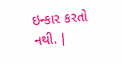ઇન્કાર કરતો નથી. |